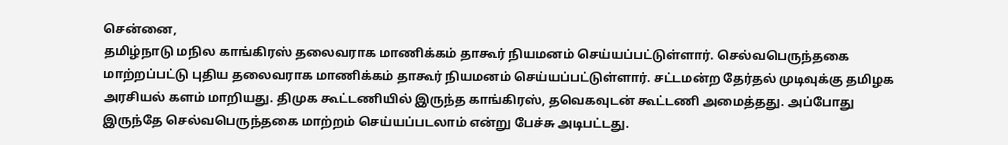சென்னை,
தமிழ்நாடு மநில காங்கிரஸ் தலைவராக மாணிக்கம் தாகூர் நியமனம் செய்யப்பட்டுள்ளார். செல்வபெருந்தகை மாற்றப்பட்டு புதிய தலைவராக மாணிக்கம் தாகூர் நியமனம் செய்யப்பட்டுள்ளார். சட்டமன்ற தேர்தல் முடிவுக்கு தமிழக அரசியல் களம் மாறியது. திமுக கூட்டணியில் இருந்த காங்கிரஸ், தவெகவுடன் கூட்டணி அமைத்தது. அப்போது இருந்தே செல்வபெருந்தகை மாற்றம் செய்யப்படலாம் என்று பேச்சு அடிபட்டது.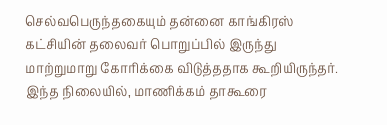செல்வபெருந்தகையும் தன்னை காங்கிரஸ் கட்சியின் தலைவர் பொறுப்பில் இருந்து மாற்றுமாறு கோரிக்கை விடுத்ததாக கூறியிருந்தர். இந்த நிலையில், மாணிக்கம் தாகூரை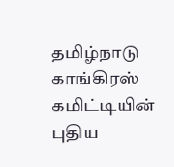தமிழ்நாடு காங்கிரஸ் கமிட்டியின் புதிய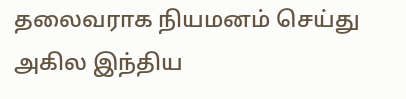தலைவராக நியமனம் செய்து அகில இந்திய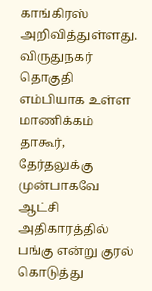காங்கிரஸ் அறிவித்துள்ளது. விருதுநகர் தொகுதி எம்பியாக உள்ள மாணிக்கம் தாகூர், தேர்தலுக்கு முன்பாகவே ஆட்சி அதிகாரத்தில் பங்கு என்று குரல் கொடுத்து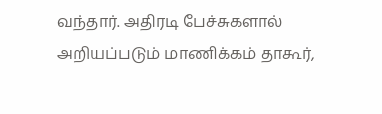வந்தார். அதிரடி பேச்சுகளால் அறியப்படும் மாணிக்கம் தாகூர்,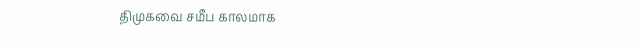திமுகவை சமீப காலமாக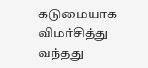கடுமையாக விமர்சித்து வந்தது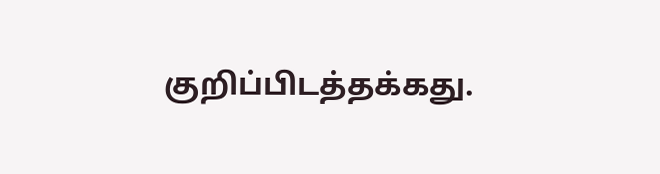குறிப்பிடத்தக்கது.